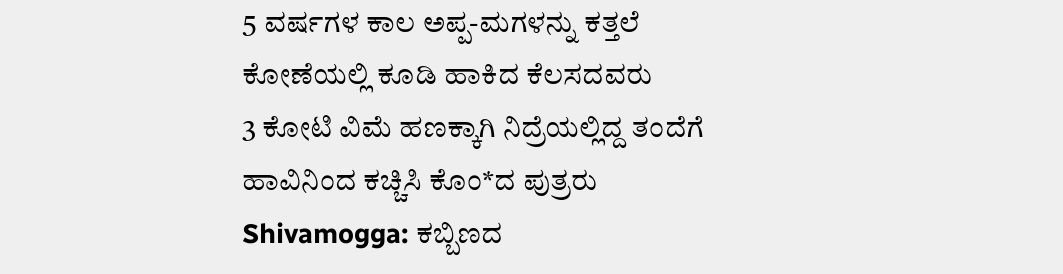5 ವರ್ಷಗಳ ಕಾಲ ಅಪ್ಪ-ಮಗಳನ್ನು ಕತ್ತಲೆ ಕೋಣೆಯಲ್ಲಿ ಕೂಡಿ ಹಾಕಿದ ಕೆಲಸದವರು
3 ಕೋಟಿ ವಿಮೆ ಹಣಕ್ಕಾಗಿ ನಿದ್ರೆಯಲ್ಲಿದ್ದ ತಂದೆಗೆ ಹಾವಿನಿಂದ ಕಚ್ಚಿಸಿ ಕೊಂ*ದ ಪುತ್ರರು
Shivamogga: ಕಬ್ಬಿಣದ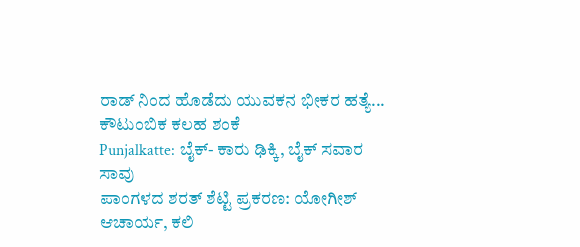ರಾಡ್ ನಿಂದ ಹೊಡೆದು ಯುವಕನ ಭೀಕರ ಹತ್ಯೆ... ಕೌಟುಂಬಿಕ ಕಲಹ ಶಂಕೆ
Punjalkatte: ಬೈಕ್- ಕಾರು ಢಿಕ್ಕಿ, ಬೈಕ್ ಸವಾರ ಸಾವು
ಪಾಂಗಳದ ಶರತ್ ಶೆಟ್ಟಿ ಪ್ರಕರಣ: ಯೋಗೀಶ್ ಆಚಾರ್ಯ, ಕಲಿ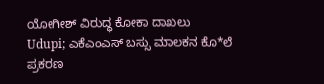ಯೋಗೀಶ್ ವಿರುದ್ಧ ಕೋಕಾ ದಾಖಲು
Udupi; ಎಕೆಎಂಎಸ್ ಬಸ್ಸು ಮಾಲಕನ ಕೊ*ಲೆ ಪ್ರಕರಣ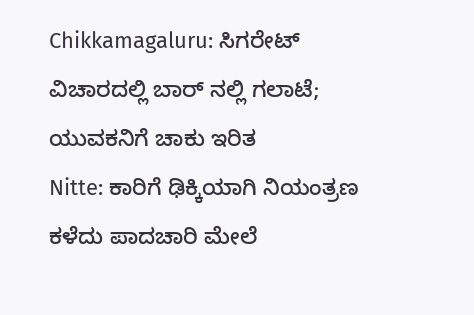Chikkamagaluru: ಸಿಗರೇಟ್ ವಿಚಾರದಲ್ಲಿ ಬಾರ್ ನಲ್ಲಿ ಗಲಾಟೆ; ಯುವಕನಿಗೆ ಚಾಕು ಇರಿತ
Nitte: ಕಾರಿಗೆ ಢಿಕ್ಕಿಯಾಗಿ ನಿಯಂತ್ರಣ ಕಳೆದು ಪಾದಚಾರಿ ಮೇಲೆ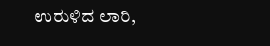ಉರುಳಿದ ಲಾರಿ,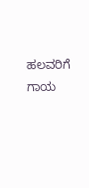ಹಲವರಿಗೆ ಗಾಯ